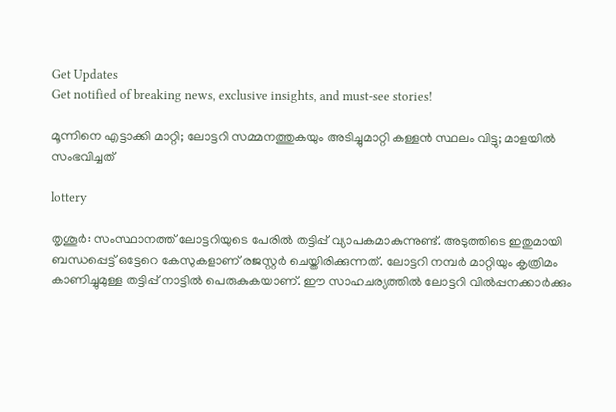Get Updates
Get notified of breaking news, exclusive insights, and must-see stories!

മൂന്നിനെ എട്ടാക്കി മാറ്റി; ലോട്ടറി സമ്മനത്തുകയും അടിച്ചുമാറ്റി കള്ളന്‍ സ്ഥലം വിട്ടു; മാളയില്‍ സംഭവിച്ചത്

lottery

തൃശൂര്‍: സംസ്ഥാനത്ത് ലോട്ടറിയുടെ പേരില്‍ തട്ടിപ്പ് വ്യാപകമാകുന്നുണ്ട്. അടുത്തിടെ ഇതുമായി ബന്ധപ്പെട്ട് ഒട്ടേറെ കേസുകളാണ് രജസ്റ്റര്‍ ചെയ്തിരിക്കുന്നത്. ലോട്ടറി നമ്പര്‍ മാറ്റിയും കൃത്രിമം കാണിച്ചുമുള്ള തട്ടിപ്പ് നാട്ടില്‍ പെരുകുകയാണ്. ഈ സാഹചര്യത്തില്‍ ലോട്ടറി വില്‍പ്പനക്കാര്‍ക്കും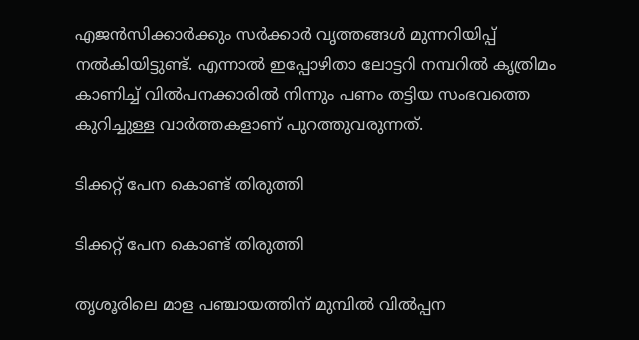എജന്‍സിക്കാര്‍ക്കും സര്‍ക്കാര്‍ വൃത്തങ്ങള്‍ മുന്നറിയിപ്പ് നല്‍കിയിട്ടുണ്ട്. എന്നാല്‍ ഇപ്പോഴിതാ ലോട്ടറി നമ്പറില്‍ കൃത്രിമം കാണിച്ച് വില്‍പനക്കാരില്‍ നിന്നും പണം തട്ടിയ സംഭവത്തെ കുറിച്ചുള്ള വാര്‍ത്തകളാണ് പുറത്തുവരുന്നത്.

ടിക്കറ്റ് പേന കൊണ്ട് തിരുത്തി

ടിക്കറ്റ് പേന കൊണ്ട് തിരുത്തി

തൃശൂരിലെ മാള പഞ്ചായത്തിന് മുമ്പില്‍ വില്‍പ്പന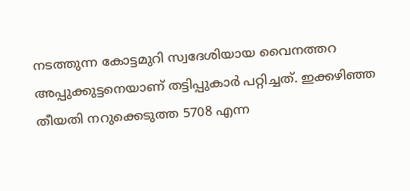നടത്തുന്ന കോട്ടമുറി സ്വദേശിയായ വൈനത്തറ അപ്പുക്കുട്ടനെയാണ് തട്ടിപ്പുകാര്‍ പറ്റിച്ചത്. ഇക്കഴിഞ്ഞ തീയതി നറുക്കെടുത്ത 5708 എന്ന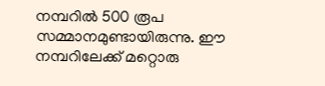നമ്പറില്‍ 500 രൂപ സമ്മാനമുണ്ടായിരുന്നു. ഈ നമ്പറിലേക്ക് മറ്റൊരു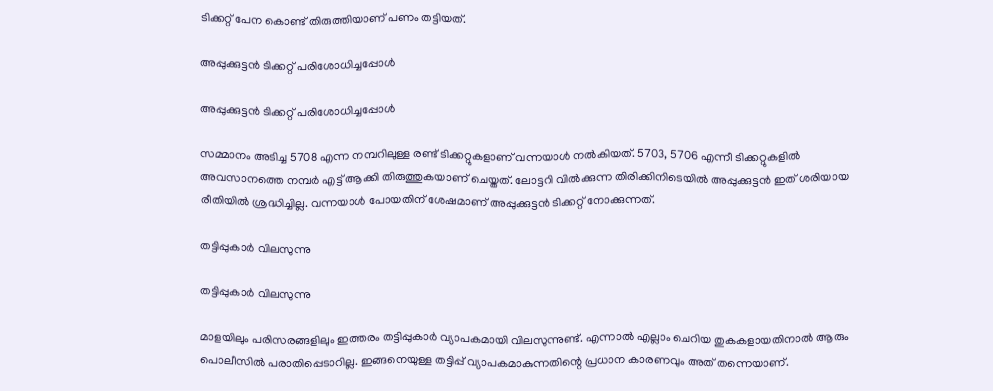ടിക്കറ്റ് പേന കൊണ്ട് തിരുത്തിയാണ് പണം തട്ടിയത്.

അപ്പുക്കുട്ടന്‍ ടിക്കറ്റ് പരിശോധിച്ചപ്പോള്‍

അപ്പുക്കുട്ടന്‍ ടിക്കറ്റ് പരിശോധിച്ചപ്പോള്‍

സമ്മാനം അടിച്ച 5708 എന്ന നമ്പറിലുള്ള രണ്ട് ടിക്കറ്റുകളാണ് വന്നയാള്‍ നല്‍കിയത്. 5703, 5706 എന്നീ ടിക്കറ്റുകളില്‍ അവസാനത്തെ നമ്പര്‍ എട്ട് ആക്കി തിരുത്തുകയാണ് ചെയ്തത്. ലോട്ടറി വില്‍ക്കുന്ന തിരിക്കിനിടെയില്‍ അപ്പുക്കുട്ടന്‍ ഇത് ശരിയായ രീതിയില്‍ ശ്രദ്ധിച്ചില്ല. വന്നയാള്‍ പോയതിന് ശേഷമാണ് അപ്പുക്കുട്ടന്‍ ടിക്കറ്റ് നോക്കുന്നത്.

തട്ടിപ്പുകാര്‍ വിലസുന്നു

തട്ടിപ്പുകാര്‍ വിലസുന്നു

മാളയിലും പരിസരങ്ങളിലും ഇത്തരം തട്ടിപ്പുകാര്‍ വ്യാപകമായി വിലസുന്നുണ്ട്. എന്നാല്‍ എല്ലാം ചെറിയ തുകകളായതിനാല്‍ ആരും പൊലീസില്‍ പരാതിപ്പെടാറില്ല. ഇങ്ങനെയുള്ള തട്ടിപ്പ് വ്യാപകമാകുന്നതിന്റെ പ്രധാന കാരണവും അത് തന്നെയാണ്.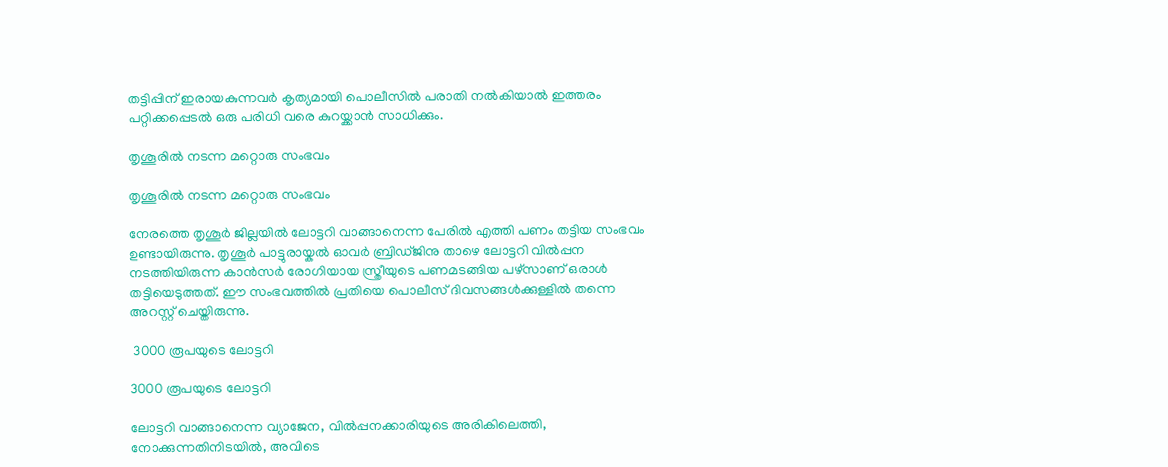തട്ടിപ്പിന് ഇരായകുന്നവര്‍ കൃത്യമായി പൊലീസില്‍ പരാതി നല്‍കിയാല്‍ ഇത്തരം പറ്റിക്കപ്പെടല്‍ ഒരു പരിധി വരെ കുറയ്ക്കാന്‍ സാധിക്കും.

തൃശൂരില്‍ നടന്ന മറ്റൊരു സംഭവം

തൃശൂരില്‍ നടന്ന മറ്റൊരു സംഭവം

നേരത്തെ തൃശൂര്‍ ജില്ലയില്‍ ലോട്ടറി വാങ്ങാനെന്ന പേരില്‍ എത്തി പണം തട്ടിയ സംഭവം ഉണ്ടായിരുന്നു. തൃശൂര്‍ പാട്ടുരായ്കല്‍ ഓവര്‍ ബ്രിഡ്ജിനു താഴെ ലോട്ടറി വില്‍പ്പന നടത്തിയിരുന്ന കാന്‍സര്‍ രോഗിയായ സ്ത്രീയുടെ പണമടങ്ങിയ പഴ്‌സാണ് ഒരാള്‍ തട്ടിയെടുത്തത്. ഈ സംഭവത്തില്‍ പ്രതിയെ പൊലീസ് ദിവസങ്ങള്‍ക്കുള്ളില്‍ തന്നെ അറസ്റ്റ് ചെയ്തിരുന്നു.

 3000 രൂപയുടെ ലോട്ടറി

3000 രൂപയുടെ ലോട്ടറി

ലോട്ടറി വാങ്ങാനെന്ന വ്യാജേന, വില്‍പ്പനക്കാരിയുടെ അരികിലെത്തി, നോക്കുന്നതിനിടയില്‍, അവിടെ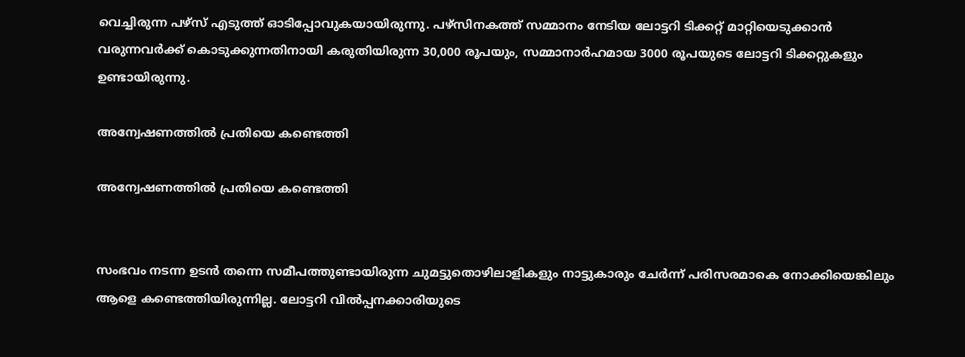വെച്ചിരുന്ന പഴ്‌സ് എടുത്ത് ഓടിപ്പോവുകയായിരുന്നു. പഴ്‌സിനകത്ത് സമ്മാനം നേടിയ ലോട്ടറി ടിക്കറ്റ് മാറ്റിയെടുക്കാന്‍ വരുന്നവര്‍ക്ക് കൊടുക്കുന്നതിനായി കരുതിയിരുന്ന 30,000 രൂപയും, സമ്മാനാര്‍ഹമായ 3000 രൂപയുടെ ലോട്ടറി ടിക്കറ്റുകളും ഉണ്ടായിരുന്നു.

അന്വേഷണത്തില്‍ പ്രതിയെ കണ്ടെത്തി

അന്വേഷണത്തില്‍ പ്രതിയെ കണ്ടെത്തി


സംഭവം നടന്ന ഉടന്‍ തന്നെ സമീപത്തുണ്ടായിരുന്ന ചുമട്ടുതൊഴിലാളികളും നാട്ടുകാരും ചേര്‍ന്ന് പരിസരമാകെ നോക്കിയെങ്കിലും ആളെ കണ്ടെത്തിയിരുന്നില്ല. ലോട്ടറി വില്‍പ്പനക്കാരിയുടെ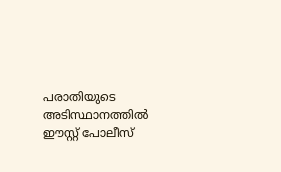പരാതിയുടെ അടിസ്ഥാനത്തില്‍ ഈസ്റ്റ് പോലീസ്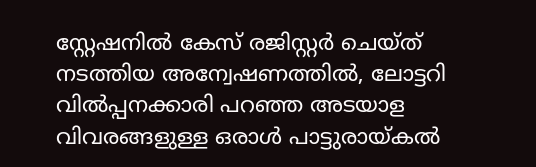സ്റ്റേഷനില്‍ കേസ് രജിസ്റ്റര്‍ ചെയ്ത് നടത്തിയ അന്വേഷണത്തില്‍, ലോട്ടറി വില്‍പ്പനക്കാരി പറഞ്ഞ അടയാള വിവരങ്ങളുള്ള ഒരാള്‍ പാട്ടുരായ്കല്‍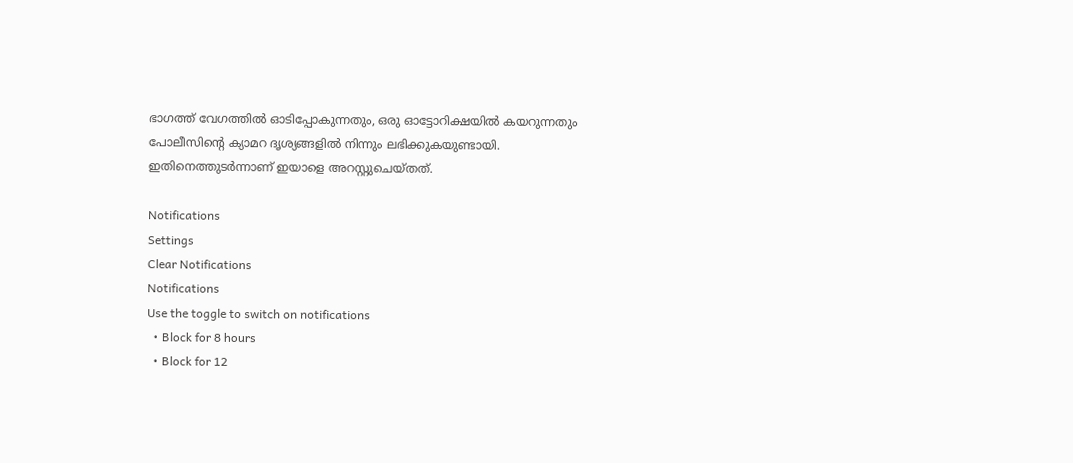ഭാഗത്ത് വേഗത്തില്‍ ഓടിപ്പോകുന്നതും, ഒരു ഓട്ടോറിക്ഷയില്‍ കയറുന്നതും പോലീസിന്റെ ക്യാമറ ദൃശ്യങ്ങളില്‍ നിന്നും ലഭിക്കുകയുണ്ടായി. ഇതിനെത്തുടര്‍ന്നാണ് ഇയാളെ അറസ്റ്റുചെയ്തത്.

Notifications
Settings
Clear Notifications
Notifications
Use the toggle to switch on notifications
  • Block for 8 hours
  • Block for 12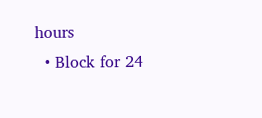hours
  • Block for 24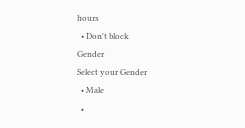hours
  • Don't block
Gender
Select your Gender
  • Male
  •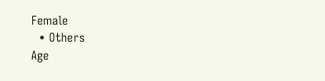Female
  • Others
Age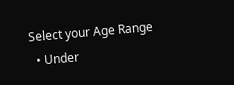Select your Age Range
  • Under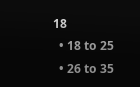18
  • 18 to 25
  • 26 to 35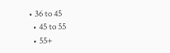• 36 to 45
  • 45 to 55
  • 55+